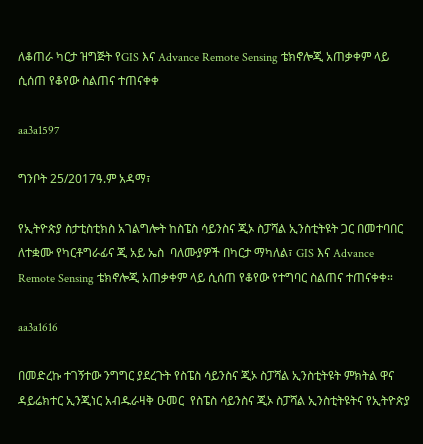ለቆጠራ ካርታ ዝግጅት የGIS እና Advance Remote Sensing ቴክኖሎጂ አጠቃቀም ላይ ሲሰጠ የቆየው ስልጠና ተጠናቀቀ

aa3a1597

ግንቦት 25/2017ዓ.ም አዳማ፣

የኢትዮጵያ ስታቲስቲክስ አገልግሎት ከስፔስ ሳይንስና ጂኦ ስፓሻል ኢንስቲትዩት ጋር በመተባበር ለተቋሙ የካርቶግራፊና ጂ አይ ኤስ  ባለሙያዎች በካርታ ማካለል፣ GIS እና Advance Remote Sensing ቴክኖሎጂ አጠቃቀም ላይ ሲሰጠ የቆየው የተግባር ስልጠና ተጠናቀቀ።

aa3a1616

በመድረኩ ተገኝተው ንግግር ያደረጉት የስፔስ ሳይንስና ጂኦ ስፓሻል ኢንስቲትዩት ምክትል ዋና ዳይሬክተር ኢንጂነር አብዱራዛቅ ዑመር  የስፔስ ሳይንስና ጂኦ ስፓሻል ኢንስቲትዩትና የኢትዮጵያ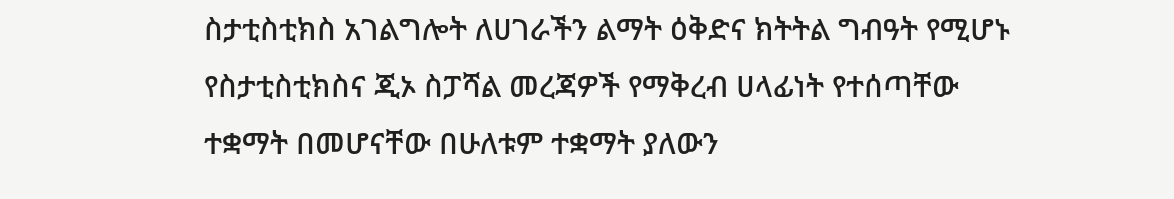ስታቲስቲክስ አገልግሎት ለሀገራችን ልማት ዕቅድና ክትትል ግብዓት የሚሆኑ  የስታቲስቲክስና ጂኦ ስፓሻል መረጃዎች የማቅረብ ሀላፊነት የተሰጣቸው ተቋማት በመሆናቸው በሁለቱም ተቋማት ያለውን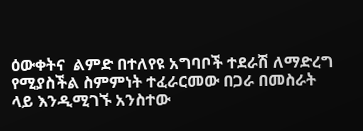ዕውቀትና  ልምድ በተለየዩ አግባቦች ተደራሽ ለማድረግ የሚያስችል ስምምነት ተፈራርመው በጋራ በመስራት ላይ እንዲሚገኙ አንስተው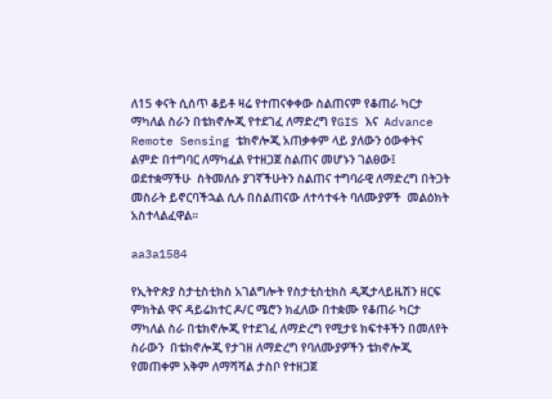ለ15 ቀናት ሲሰጥ ቆይቶ ዛሬ የተጠናቀቀው ስልጠናም የቆጠራ ካርታ ማካለል ስራን በቴክኖሎጂ የተደገፈ ለማድረግ የGIS እና  Advance Remote Sensing ቴክኖሎጂ አጠቃቀም ላይ ያለውን ዕውቀትና ልምድ በተግባር ለማካፈል የተዘጋጀ ስልጠና መሆኑን ገልፀው፤ ወደተቋማችሁ  ስትመለሱ ያገኛችሁትን ስልጠና ተግባራዊ ለማድረግ በትጋት መስራት ይኖርባችኋል ሲሉ በስልጠናው ለተሳተፋት ባለሙያዎች  መልዕክት አስተላልፈዋል።

aa3a1584

የኢትዮጵያ ስታቲስቲክስ አገልግሎት የስታቲስቲክስ ዲጂታላይዜሽን ዘርፍ ምክትል ዋና ዳይሬክተር ዶ/ር ሜሮን ክፈለው በተቋሙ የቆጠራ ካርታ ማካለል ስራ በቴክኖሎጂ የተደገፈ ለማድረግ የሚታዩ ክፍተቶችን በመለየት ስራውን  በቴክኖሎጂ የታገዘ ለማድረግ የባለሙያዎችን ቴክኖሎጂ የመጠቀም አቅም ለማሻሻል ታስቦ የተዘጋጀ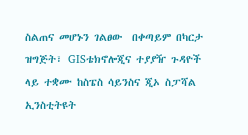ስልጠና መሆኑን ገልፀው  በቀጣይም በካርታ ዝግጅት፣ GISቴክኖሎጂና ተያያዥ ጉዳዮች ላይ ተቋሙ ከስፔስ ሳይንስና ጂኦ ስፓሻል ኢንስቲትዩት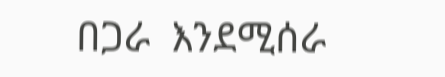በጋራ  እንደሚሰራ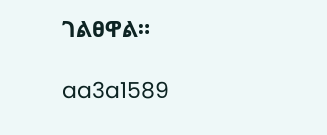ገልፀዋል።

aa3a1589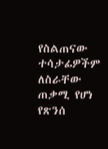የስልጠናው ተሳታፊዎችም ለስራቸው ጠቃሚ የሆነ የጽንሰ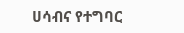ሀሳብና የተግባር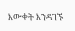እውቀት እንዳገኙ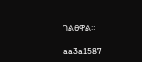ገልፀዋል።

aa3a1587